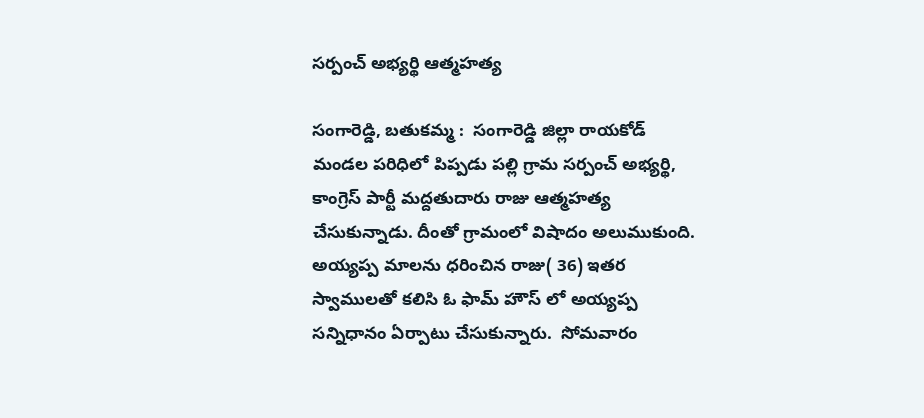సర్పంచ్ అభ్యర్థి ఆత్మహత్య

సంగారెడ్డి, బతుకమ్మ :  సంగారెడ్డి జిల్లా రాయకోడ్  మండల పరిధిలో పిప్పడు పల్లి గ్రామ సర్పంచ్ అభ్యర్థి, కాంగ్రెస్ పార్టీ మద్దతుదారు రాజు ఆత్మహత్య చేసుకున్నాడు. దీంతో గ్రామంలో విషాదం అలుముకుంది.  అయ్యప్ప మాలను ధరించిన రాజు( 36) ఇతర స్వాములతో కలిసి ఓ ఫామ్ హౌస్ లో అయ్యప్ప సన్నిధానం ఏర్పాటు చేసుకున్నారు.  సోమవారం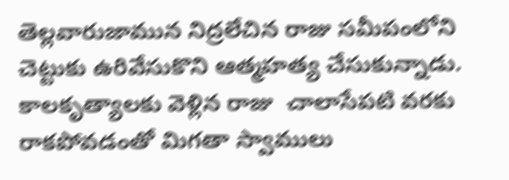తెల్లవారుజామున నిద్రలేచిన రాజు సమీపంలోని చెట్టుకు ఉరివేసుకొని ఆత్మహత్య చేసుకున్నాడు. కాలకృత్యాలకు వెళ్లిన రాజు  చాలాసేపటి వరకు రాకపోవడంతో మిగతా స్వాములు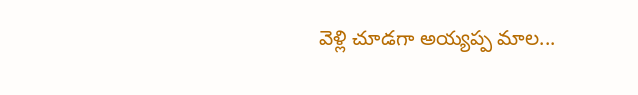వెళ్లి చూడగా అయ్యప్ప మాల...